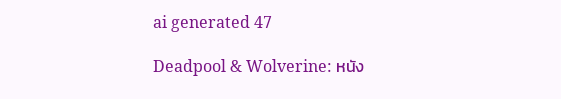ai generated 47

Deadpool & Wolverine: หนัง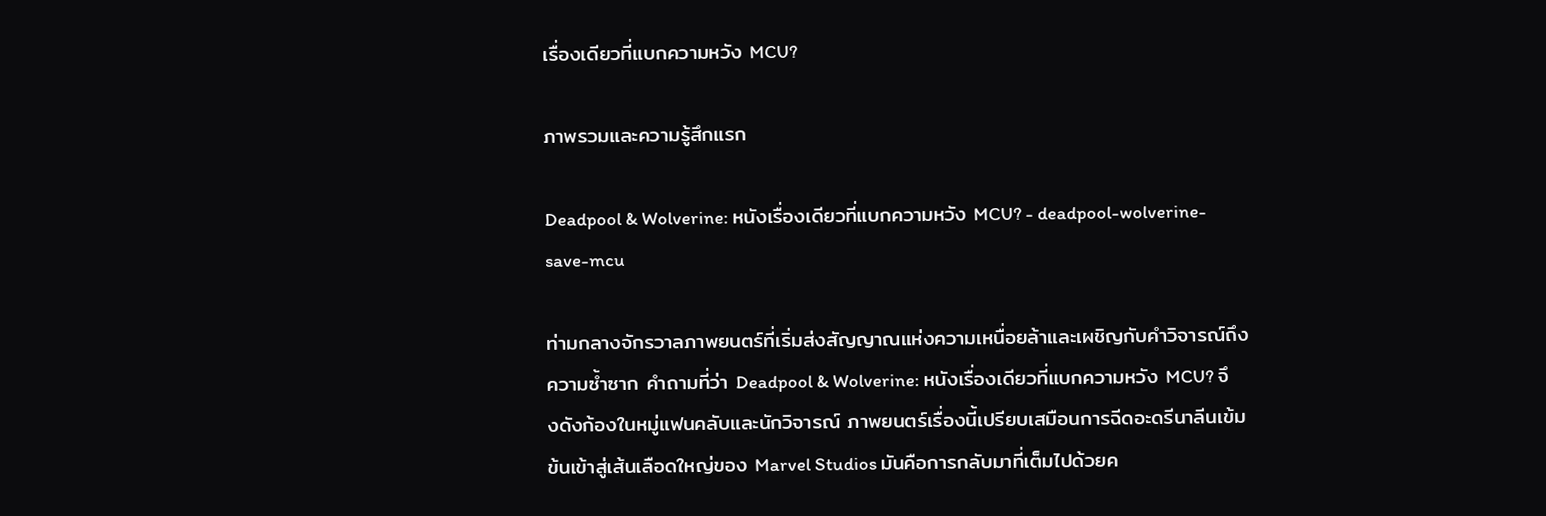เรื่องเดียวที่แบกความหวัง MCU?

ภาพรวมและความรู้สึกแรก

Deadpool & Wolverine: หนังเรื่องเดียวที่แบกความหวัง MCU? - deadpool-wolverine-save-mcu

ท่ามกลางจักรวาลภาพยนตร์ที่เริ่มส่งสัญญาณแห่งความเหนื่อยล้าและเผชิญกับคำวิจารณ์ถึงความซ้ำซาก คำถามที่ว่า Deadpool & Wolverine: หนังเรื่องเดียวที่แบกความหวัง MCU? จึงดังก้องในหมู่แฟนคลับและนักวิจารณ์ ภาพยนตร์เรื่องนี้เปรียบเสมือนการฉีดอะดรีนาลีนเข้มข้นเข้าสู่เส้นเลือดใหญ่ของ Marvel Studios มันคือการกลับมาที่เต็มไปด้วยค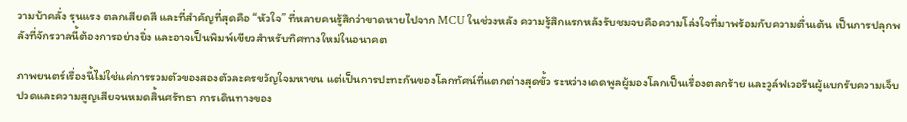วามบ้าคลั่ง รุนแรง ตลกเสียดสี และที่สำคัญที่สุดคือ “หัวใจ” ที่หลายคนรู้สึกว่าขาดหายไปจาก MCU ในช่วงหลัง ความรู้สึกแรกหลังรับชมจบคือความโล่งใจที่มาพร้อมกับความตื่นเต้น เป็นการปลุกพลังที่จักรวาลนี้ต้องการอย่างยิ่ง และอาจเป็นพิมพ์เขียวสำหรับทิศทางใหม่ในอนาคต

ภาพยนตร์เรื่องนี้ไม่ใช่แค่การรวมตัวของสองตัวละครขวัญใจมหาชน แต่เป็นการปะทะกันของโลกทัศน์ที่แตกต่างสุดขั้ว ระหว่างเดดพูลผู้มองโลกเป็นเรื่องตลกร้าย และวูล์ฟเวอรีนผู้แบกรับความเจ็บปวดและความสูญเสียจนหมดสิ้นศรัทธา การเดินทางของ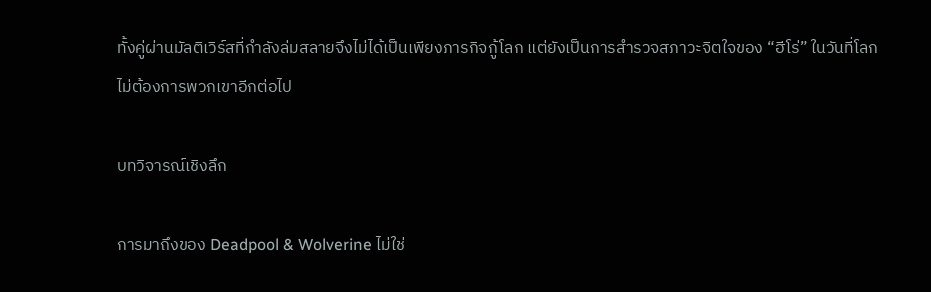ทั้งคู่ผ่านมัลติเวิร์สที่กำลังล่มสลายจึงไม่ได้เป็นเพียงภารกิจกู้โลก แต่ยังเป็นการสำรวจสภาวะจิตใจของ “ฮีโร่” ในวันที่โลกไม่ต้องการพวกเขาอีกต่อไป

บทวิจารณ์เชิงลึก

การมาถึงของ Deadpool & Wolverine ไม่ใช่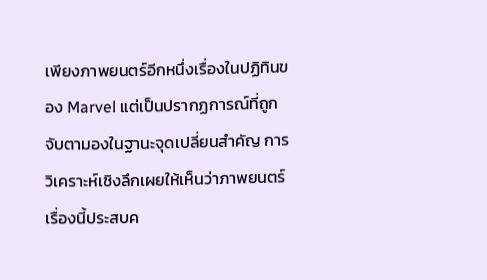เพียงภาพยนตร์อีกหนึ่งเรื่องในปฏิทินของ Marvel แต่เป็นปรากฏการณ์ที่ถูกจับตามองในฐานะจุดเปลี่ยนสำคัญ การวิเคราะห์เชิงลึกเผยให้เห็นว่าภาพยนตร์เรื่องนี้ประสบค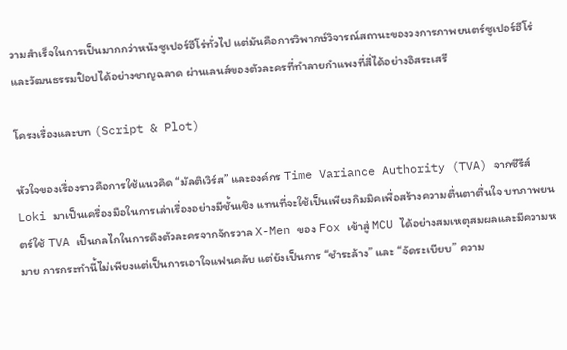วามสำเร็จในการเป็นมากกว่าหนังซูเปอร์ฮีโร่ทั่วไป แต่มันคือการวิพากษ์วิจารณ์สถานะของวงการภาพยนตร์ซูเปอร์ฮีโร่และวัฒนธรรมป๊อปได้อย่างชาญฉลาด ผ่านเลนส์ของตัวละครที่ทำลายกำแพงที่สี่ได้อย่างอิสระเสรี

โครงเรื่องและบท (Script & Plot)

หัวใจของเรื่องราวคือการใช้แนวคิด “มัลติเวิร์ส” และองค์กร Time Variance Authority (TVA) จากซีรีส์ Loki มาเป็นเครื่องมือในการเล่าเรื่องอย่างมีชั้นเชิง แทนที่จะใช้เป็นเพียงกิมมิคเพื่อสร้างความตื่นตาตื่นใจ บทภาพยนตร์ใช้ TVA เป็นกลไกในการดึงตัวละครจากจักรวาล X-Men ของ Fox เข้าสู่ MCU ได้อย่างสมเหตุสมผลและมีความหมาย การกระทำนี้ไม่เพียงแต่เป็นการเอาใจแฟนคลับ แต่ยังเป็นการ “ชำระล้าง” และ “จัดระเบียบ” ความ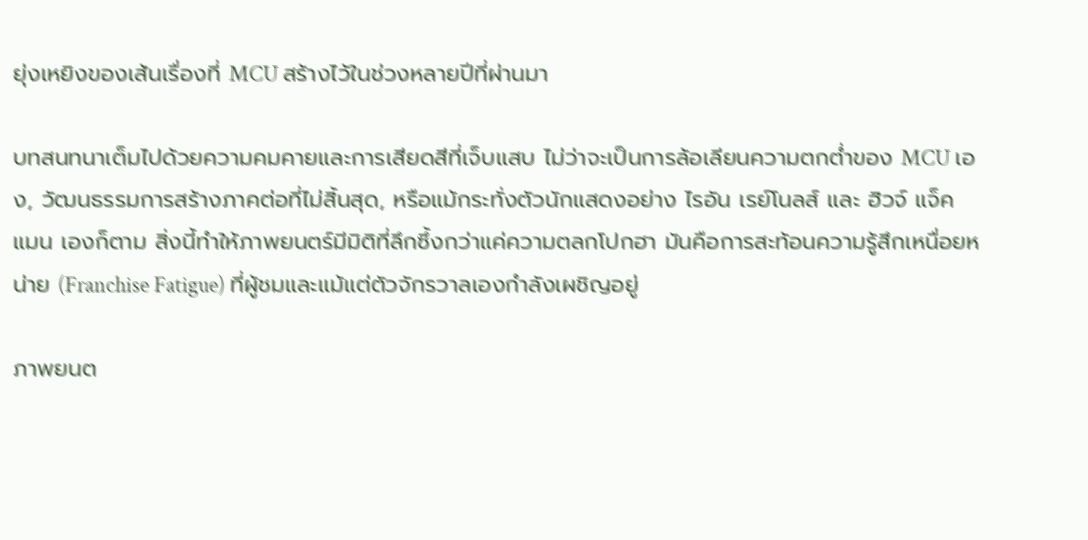ยุ่งเหยิงของเส้นเรื่องที่ MCU สร้างไว้ในช่วงหลายปีที่ผ่านมา

บทสนทนาเต็มไปด้วยความคมคายและการเสียดสีที่เจ็บแสบ ไม่ว่าจะเป็นการล้อเลียนความตกต่ำของ MCU เอง, วัฒนธรรมการสร้างภาคต่อที่ไม่สิ้นสุด, หรือแม้กระทั่งตัวนักแสดงอย่าง ไรอัน เรย์โนลส์ และ ฮิวจ์ แจ็คแมน เองก็ตาม สิ่งนี้ทำให้ภาพยนตร์มีมิติที่ลึกซึ้งกว่าแค่ความตลกโปกฮา มันคือการสะท้อนความรู้สึกเหนื่อยหน่าย (Franchise Fatigue) ที่ผู้ชมและแม้แต่ตัวจักรวาลเองกำลังเผชิญอยู่

ภาพยนต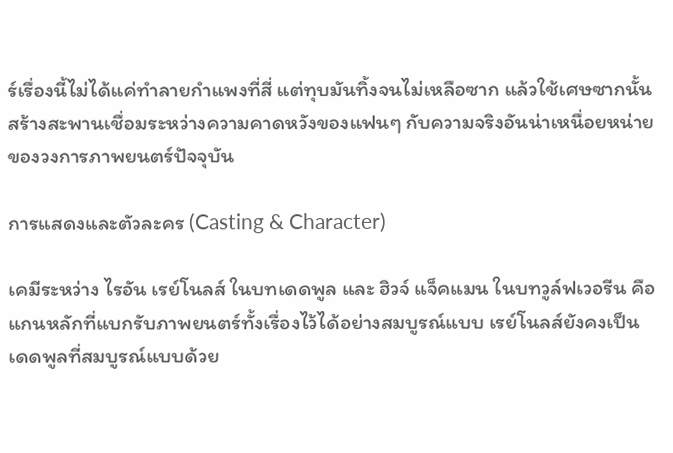ร์เรื่องนี้ไม่ได้แค่ทำลายกำแพงที่สี่ แต่ทุบมันทิ้งจนไม่เหลือซาก แล้วใช้เศษซากนั้นสร้างสะพานเชื่อมระหว่างความคาดหวังของแฟนๆ กับความจริงอันน่าเหนื่อยหน่ายของวงการภาพยนตร์ปัจจุบัน

การแสดงและตัวละคร (Casting & Character)

เคมีระหว่าง ไรอัน เรย์โนลส์ ในบทเดดพูล และ ฮิวจ์ แจ็คแมน ในบทวูล์ฟเวอรีน คือแกนหลักที่แบกรับภาพยนตร์ทั้งเรื่องไว้ได้อย่างสมบูรณ์แบบ เรย์โนลส์ยังคงเป็นเดดพูลที่สมบูรณ์แบบด้วย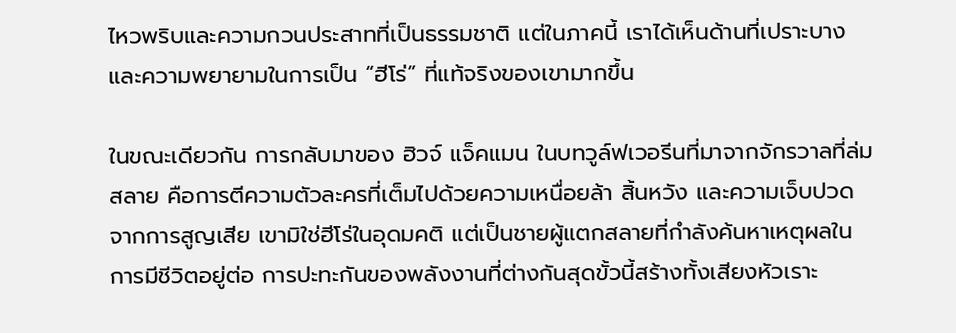ไหวพริบและความกวนประสาทที่เป็นธรรมชาติ แต่ในภาคนี้ เราได้เห็นด้านที่เปราะบางและความพยายามในการเป็น “ฮีโร่” ที่แท้จริงของเขามากขึ้น

ในขณะเดียวกัน การกลับมาของ ฮิวจ์ แจ็คแมน ในบทวูล์ฟเวอรีนที่มาจากจักรวาลที่ล่มสลาย คือการตีความตัวละครที่เต็มไปด้วยความเหนื่อยล้า สิ้นหวัง และความเจ็บปวดจากการสูญเสีย เขามิใช่ฮีโร่ในอุดมคติ แต่เป็นชายผู้แตกสลายที่กำลังค้นหาเหตุผลในการมีชีวิตอยู่ต่อ การปะทะกันของพลังงานที่ต่างกันสุดขั้วนี้สร้างทั้งเสียงหัวเราะ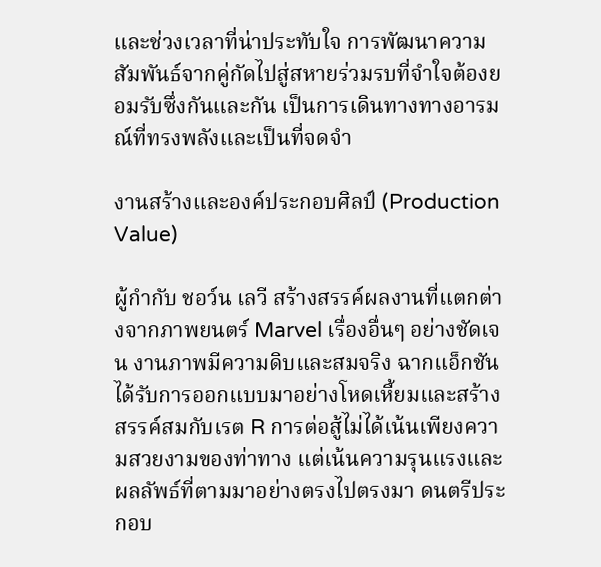และช่วงเวลาที่น่าประทับใจ การพัฒนาความสัมพันธ์จากคู่กัดไปสู่สหายร่วมรบที่จำใจต้องยอมรับซึ่งกันและกัน เป็นการเดินทางทางอารมณ์ที่ทรงพลังและเป็นที่จดจำ

งานสร้างและองค์ประกอบศิลป์ (Production Value)

ผู้กำกับ ชอว์น เลวี สร้างสรรค์ผลงานที่แตกต่างจากภาพยนตร์ Marvel เรื่องอื่นๆ อย่างชัดเจน งานภาพมีความดิบและสมจริง ฉากแอ็กชันได้รับการออกแบบมาอย่างโหดเหี้ยมและสร้างสรรค์สมกับเรต R การต่อสู้ไม่ได้เน้นเพียงความสวยงามของท่าทาง แต่เน้นความรุนแรงและผลลัพธ์ที่ตามมาอย่างตรงไปตรงมา ดนตรีประกอบ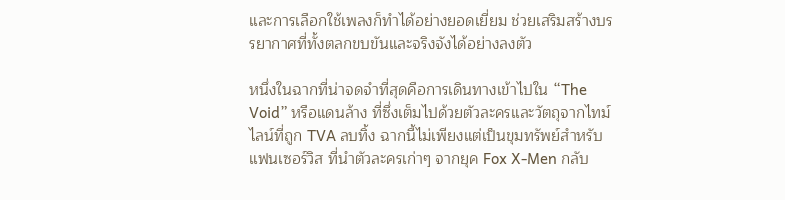และการเลือกใช้เพลงก็ทำได้อย่างยอดเยี่ยม ช่วยเสริมสร้างบรรยากาศที่ทั้งตลกขบขันและจริงจังได้อย่างลงตัว

หนึ่งในฉากที่น่าจดจำที่สุดคือการเดินทางเข้าไปใน “The Void” หรือแดนล้าง ที่ซึ่งเต็มไปด้วยตัวละครและวัตถุจากไทม์ไลน์ที่ถูก TVA ลบทิ้ง ฉากนี้ไม่เพียงแต่เป็นขุมทรัพย์สำหรับแฟนเซอร์วิส ที่นำตัวละครเก่าๆ จากยุค Fox X-Men กลับ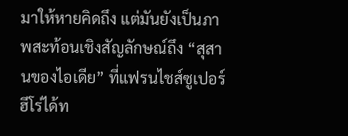มาให้หายคิดถึง แต่มันยังเป็นภาพสะท้อนเชิงสัญลักษณ์ถึง “สุสานของไอเดีย” ที่แฟรนไชส์ซูเปอร์ฮีโร่ได้ท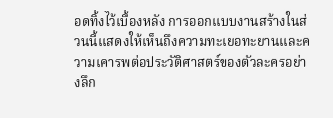อดทิ้งไว้เบื้องหลัง การออกแบบงานสร้างในส่วนนี้แสดงให้เห็นถึงความทะเยอทะยานและความเคารพต่อประวัติศาสตร์ของตัวละครอย่างลึก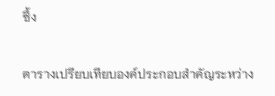ซึ้ง

ตารางเปรียบเทียบองค์ประกอบสำคัญระหว่าง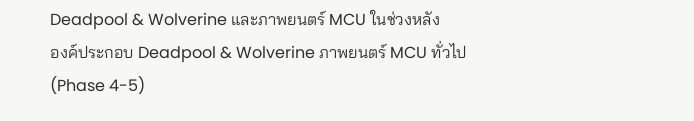Deadpool & Wolverine และภาพยนตร์ MCU ในช่วงหลัง
องค์ประกอบ Deadpool & Wolverine ภาพยนตร์ MCU ทั่วไป (Phase 4-5)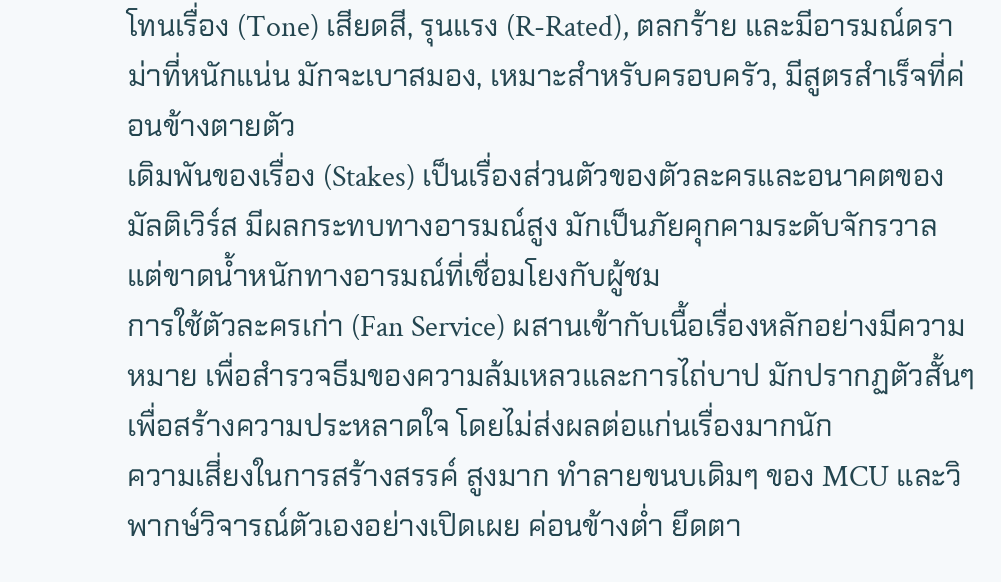โทนเรื่อง (Tone) เสียดสี, รุนแรง (R-Rated), ตลกร้าย และมีอารมณ์ดราม่าที่หนักแน่น มักจะเบาสมอง, เหมาะสำหรับครอบครัว, มีสูตรสำเร็จที่ค่อนข้างตายตัว
เดิมพันของเรื่อง (Stakes) เป็นเรื่องส่วนตัวของตัวละครและอนาคตของมัลติเวิร์ส มีผลกระทบทางอารมณ์สูง มักเป็นภัยคุกคามระดับจักรวาล แต่ขาดน้ำหนักทางอารมณ์ที่เชื่อมโยงกับผู้ชม
การใช้ตัวละครเก่า (Fan Service) ผสานเข้ากับเนื้อเรื่องหลักอย่างมีความหมาย เพื่อสำรวจธีมของความล้มเหลวและการไถ่บาป มักปรากฏตัวสั้นๆ เพื่อสร้างความประหลาดใจ โดยไม่ส่งผลต่อแก่นเรื่องมากนัก
ความเสี่ยงในการสร้างสรรค์ สูงมาก ทำลายขนบเดิมๆ ของ MCU และวิพากษ์วิจารณ์ตัวเองอย่างเปิดเผย ค่อนข้างต่ำ ยึดตา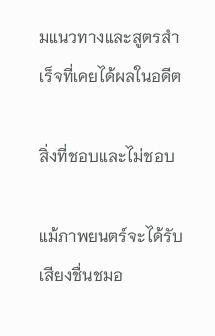มแนวทางและสูตรสำเร็จที่เคยได้ผลในอดีต

สิ่งที่ชอบและไม่ชอบ

แม้ภาพยนตร์จะได้รับเสียงชื่นชมอ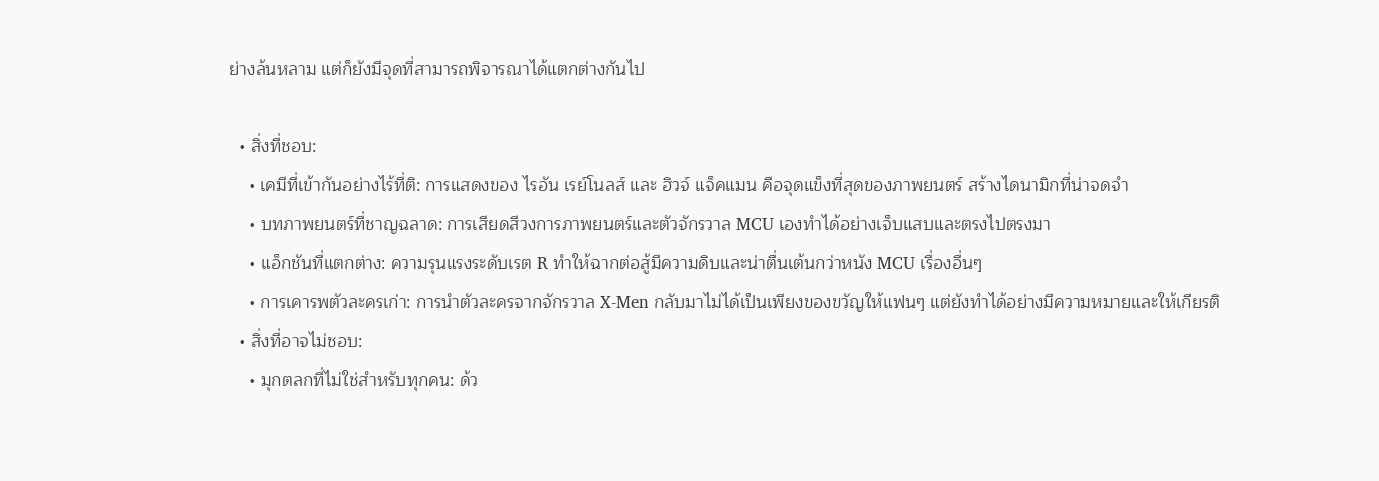ย่างล้นหลาม แต่ก็ยังมีจุดที่สามารถพิจารณาได้แตกต่างกันไป

  • สิ่งที่ชอบ:
    • เคมีที่เข้ากันอย่างไร้ที่ติ: การแสดงของ ไรอัน เรย์โนลส์ และ ฮิวจ์ แจ็คแมน คือจุดแข็งที่สุดของภาพยนตร์ สร้างไดนามิกที่น่าจดจำ
    • บทภาพยนตร์ที่ชาญฉลาด: การเสียดสีวงการภาพยนตร์และตัวจักรวาล MCU เองทำได้อย่างเจ็บแสบและตรงไปตรงมา
    • แอ็กชันที่แตกต่าง: ความรุนแรงระดับเรต R ทำให้ฉากต่อสู้มีความดิบและน่าตื่นเต้นกว่าหนัง MCU เรื่องอื่นๆ
    • การเคารพตัวละครเก่า: การนำตัวละครจากจักรวาล X-Men กลับมาไม่ได้เป็นเพียงของขวัญให้แฟนๆ แต่ยังทำได้อย่างมีความหมายและให้เกียรติ
  • สิ่งที่อาจไม่ชอบ:
    • มุกตลกที่ไม่ใช่สำหรับทุกคน: ด้ว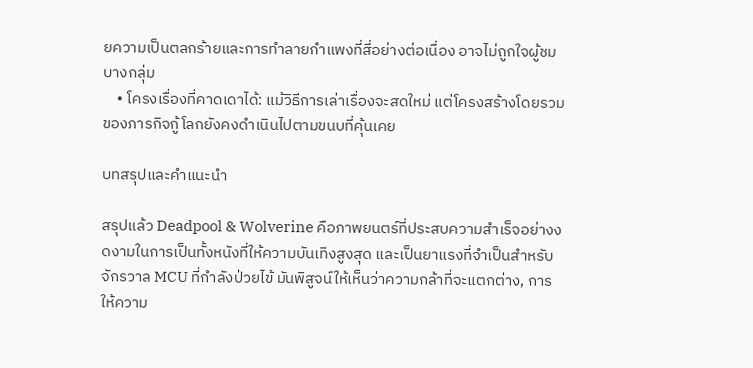ยความเป็นตลกร้ายและการทำลายกำแพงที่สี่อย่างต่อเนื่อง อาจไม่ถูกใจผู้ชมบางกลุ่ม
    • โครงเรื่องที่คาดเดาได้: แม้วิธีการเล่าเรื่องจะสดใหม่ แต่โครงสร้างโดยรวมของภารกิจกู้โลกยังคงดำเนินไปตามขนบที่คุ้นเคย

บทสรุปและคำแนะนำ

สรุปแล้ว Deadpool & Wolverine คือภาพยนตร์ที่ประสบความสำเร็จอย่างงดงามในการเป็นทั้งหนังที่ให้ความบันเทิงสูงสุด และเป็นยาแรงที่จำเป็นสำหรับจักรวาล MCU ที่กำลังป่วยไข้ มันพิสูจน์ให้เห็นว่าความกล้าที่จะแตกต่าง, การให้ความ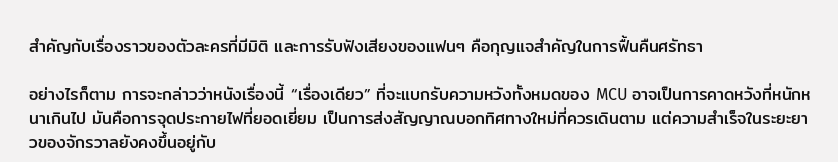สำคัญกับเรื่องราวของตัวละครที่มีมิติ และการรับฟังเสียงของแฟนๆ คือกุญแจสำคัญในการฟื้นคืนศรัทธา

อย่างไรก็ตาม การจะกล่าวว่าหนังเรื่องนี้ “เรื่องเดียว” ที่จะแบกรับความหวังทั้งหมดของ MCU อาจเป็นการคาดหวังที่หนักหนาเกินไป มันคือการจุดประกายไฟที่ยอดเยี่ยม เป็นการส่งสัญญาณบอกทิศทางใหม่ที่ควรเดินตาม แต่ความสำเร็จในระยะยาวของจักรวาลยังคงขึ้นอยู่กับ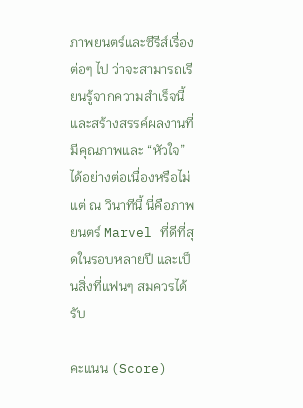ภาพยนตร์และซีรีส์เรื่องต่อๆ ไป ว่าจะสามารถเรียนรู้จากความสำเร็จนี้และสร้างสรรค์ผลงานที่มีคุณภาพและ “หัวใจ” ได้อย่างต่อเนื่องหรือไม่ แต่ ณ วินาทีนี้ นี่คือภาพยนตร์ Marvel ที่ดีที่สุดในรอบหลายปี และเป็นสิ่งที่แฟนๆ สมควรได้รับ

คะแนน (Score)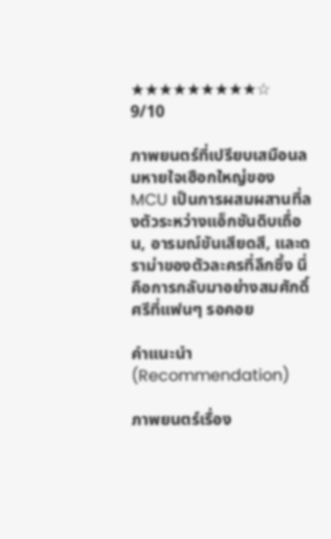★★★★★★★★★☆
9/10

ภาพยนตร์ที่เปรียบเสมือนลมหายใจเฮือกใหญ่ของ MCU เป็นการผสมผสานที่ลงตัวระหว่างแอ็กชันดิบเถื่อน, อารมณ์ขันเสียดสี, และดราม่าของตัวละครที่ลึกซึ้ง นี่คือการกลับมาอย่างสมศักดิ์ศรีที่แฟนๆ รอคอย

คำแนะนำ (Recommendation)

ภาพยนตร์เรื่อง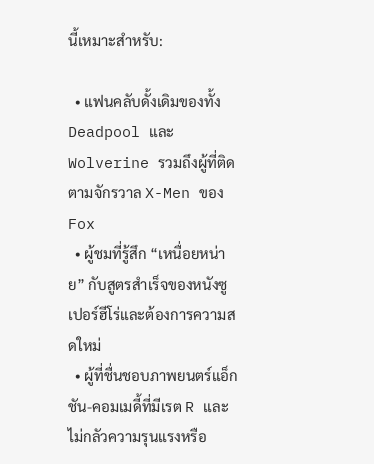นี้เหมาะสำหรับ:

  • แฟนคลับดั้งเดิมของทั้ง Deadpool และ Wolverine รวมถึงผู้ที่ติดตามจักรวาล X-Men ของ Fox
  • ผู้ชมที่รู้สึก “เหนื่อยหน่าย” กับสูตรสำเร็จของหนังซูเปอร์ฮีโร่และต้องการความสดใหม่
  • ผู้ที่ชื่นชอบภาพยนตร์แอ็กชัน-คอมเมดี้ที่มีเรต R และไม่กลัวความรุนแรงหรือ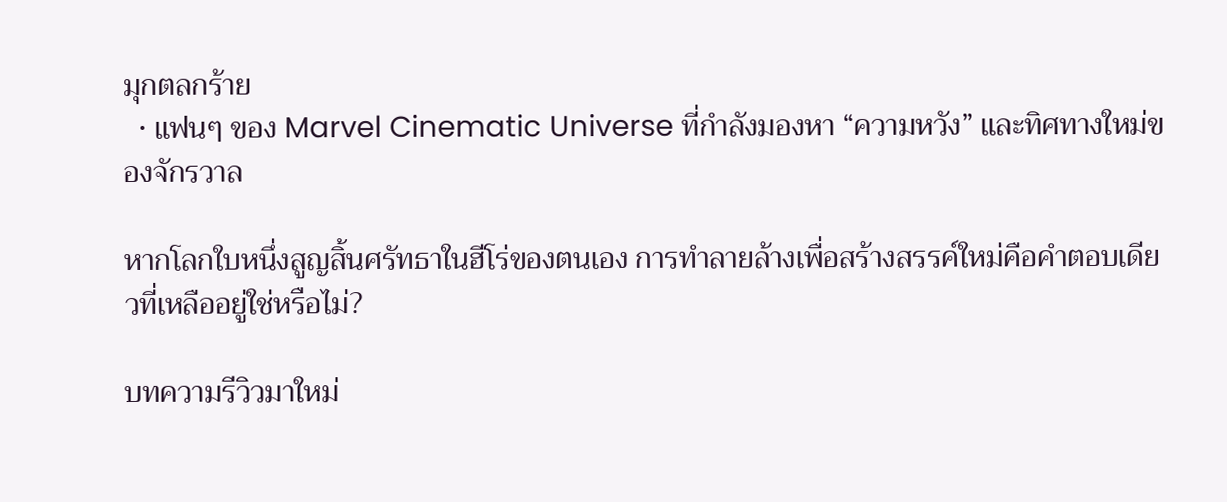มุกตลกร้าย
  • แฟนๆ ของ Marvel Cinematic Universe ที่กำลังมองหา “ความหวัง” และทิศทางใหม่ของจักรวาล

หากโลกใบหนึ่งสูญสิ้นศรัทธาในฮีโร่ของตนเอง การทำลายล้างเพื่อสร้างสรรค์ใหม่คือคำตอบเดียวที่เหลืออยู่ใช่หรือไม่?

บทความรีวิวมาใหม่